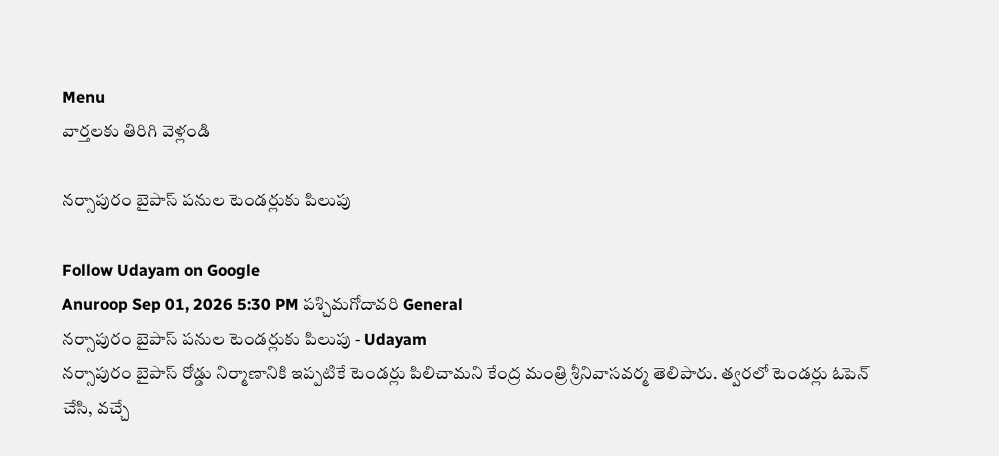Menu
వార్తలకు తిరిగి వెళ్లండి

నర్సాపురం బైపాస్‌ పనుల టెండర్లుకు పిలుపు

Follow Udayam on Google
Anuroop Sep 01, 2026 5:30 PM పశ్చిమగోదావరి General
నర్సాపురం బైపాస్‌ పనుల టెండర్లుకు పిలుపు - Udayam
నర్సాపురం బైపాస్ రోడ్డు నిర్మాణానికి ఇప్పటికే టెండర్లు పిలిచామని కేంద్ర మంత్రి శ్రీనివాసవర్మ తెలిపారు. త్వరలో టెండర్లు ఓపెన్ చేసి, వచ్చే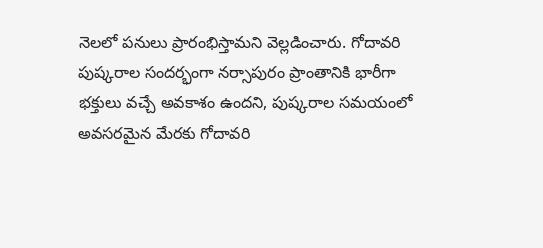నెలలో పనులు ప్రారంభిస్తామని వెల్లడించారు. గోదావరి పుష్కరాల సందర్భంగా నర్సాపురం ప్రాంతానికి భారీగా భక్తులు వచ్చే అవకాశం ఉందని, పుష్కరాల సమయంలో అవసరమైన మేరకు గోదావరి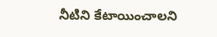నీటిని కేటాయించాలని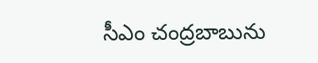సీఎం చంద్రబాబును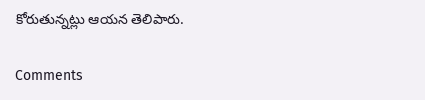కోరుతున్నట్లు ఆయన తెలిపారు.

Comments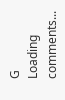G
Loading comments...